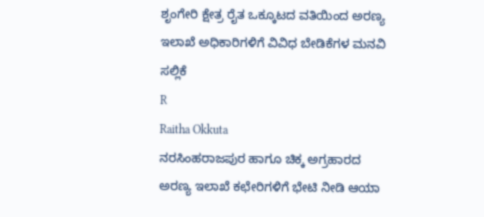ಶೃಂಗೇರಿ ಕ್ಷೇತ್ರ ರೈತ ಒಕ್ಕೂಟದ ವತಿಯಿಂದ ಅರಣ್ಯ ಇಲಾಖೆ ಅಧಿಕಾರಿಗಳಿಗೆ ವಿವಿಧ ಬೇಡಿಕೆಗಳ ಮನವಿ ಸಲ್ಲಿಕೆ
R
Raitha Okkuta
ನರಸಿಂಹರಾಜಪುರ ಹಾಗೂ ಚಿಕ್ಕ ಅಗ್ರಹಾರದ ಅರಣ್ಯ ಇಲಾಖೆ ಕಛೇರಿಗಳಿಗೆ ಭೇಟಿ ನೀಡಿ ಆಯಾ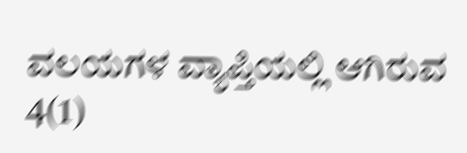ವಲಯಗಳ ವ್ಯಾಪ್ತಿಯಲ್ಲಿ ಆಗಿರುವ 4(1)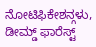ನೋಟಿಫಿಕೇಶನ್ಗಳು, ಡೀಮ್ಡ್ ಫಾರೆಸ್ಟ್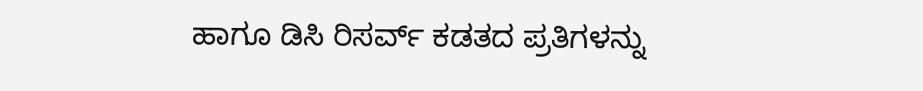ಹಾಗೂ ಡಿಸಿ ರಿಸರ್ವ್ ಕಡತದ ಪ್ರತಿಗಳನ್ನು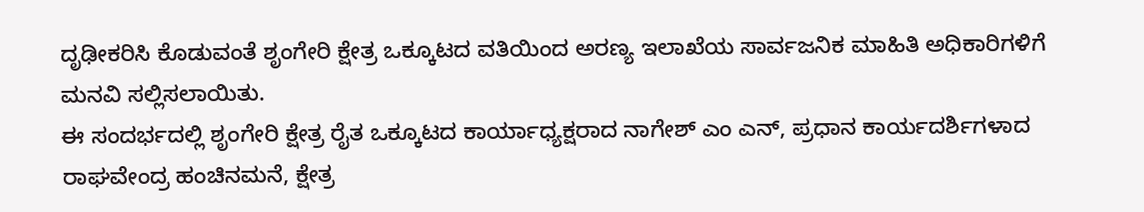ದೃಢೀಕರಿಸಿ ಕೊಡುವಂತೆ ಶೃಂಗೇರಿ ಕ್ಷೇತ್ರ ಒಕ್ಕೂಟದ ವತಿಯಿಂದ ಅರಣ್ಯ ಇಲಾಖೆಯ ಸಾರ್ವಜನಿಕ ಮಾಹಿತಿ ಅಧಿಕಾರಿಗಳಿಗೆ ಮನವಿ ಸಲ್ಲಿಸಲಾಯಿತು.
ಈ ಸಂದರ್ಭದಲ್ಲಿ ಶೃಂಗೇರಿ ಕ್ಷೇತ್ರ ರೈತ ಒಕ್ಕೂಟದ ಕಾರ್ಯಾಧ್ಯಕ್ಷರಾದ ನಾಗೇಶ್ ಎಂ ಎನ್, ಪ್ರಧಾನ ಕಾರ್ಯದರ್ಶಿಗಳಾದ ರಾಘವೇಂದ್ರ ಹಂಚಿನಮನೆ, ಕ್ಷೇತ್ರ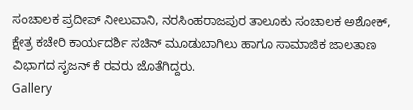ಸಂಚಾಲಕ ಪ್ರದೀಪ್ ನೀಲುವಾನಿ, ನರಸಿಂಹರಾಜಪುರ ತಾಲೂಕು ಸಂಚಾಲಕ ಅಶೋಕ್, ಕ್ಷೇತ್ರ ಕಚೇರಿ ಕಾರ್ಯದರ್ಶಿ ಸಚಿನ್ ಮೂಡುಬಾಗಿಲು ಹಾಗೂ ಸಾಮಾಜಿಕ ಜಾಲತಾಣ ವಿಭಾಗದ ಸೃಜನ್ ಕೆ ರವರು ಜೊತೆಗಿದ್ದರು.
Gallery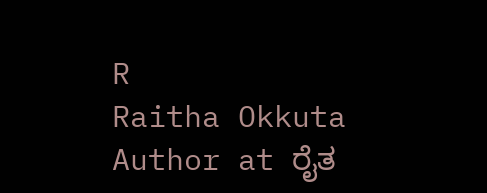R
Raitha Okkuta
Author at ರೈತ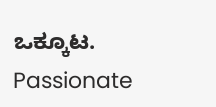ಒಕ್ಕೂಟ. Passionate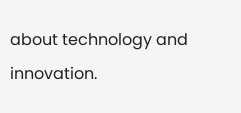about technology and innovation.